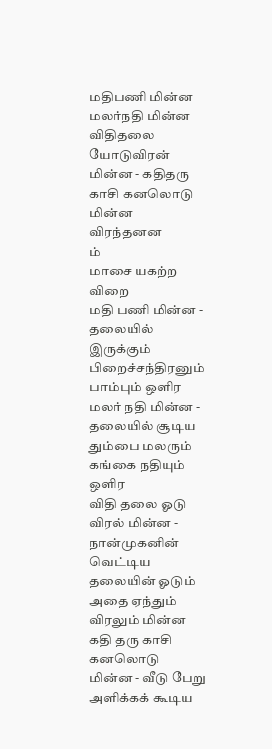மதிபணி மின்ன மலர்நதி மின்ன
விதிதலை யோடுவிரன் மின்ன - கதிதரு
காசி கனலொடு மின்ன விரந்தனன
ம்
மாசை யகற்ற விறை
மதி பணி மின்ன - தலையில் இருக்கும் பிறைச்சந்திரனும் பாம்பும் ஒளிர
மலர் நதி மின்ன - தலையில் சூடிய தும்பை மலரும் கங்கை நதியும் ஒளிர
விதி தலை ஓடு விரல் மின்ன - நான்முகனின் வெட்டிய தலையின் ஓடும் அதை ஏந்தும் விரலும் மின்ன
கதி தரு காசி கனலொடு மின்ன - வீடு பேறு அளிக்கக் கூடிய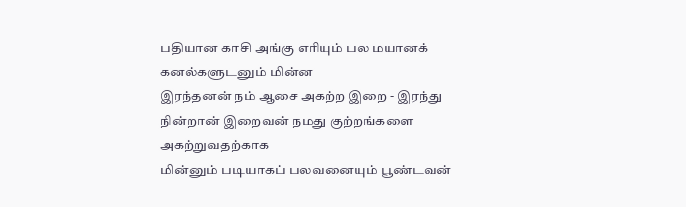பதியான காசி அங்கு எரியும் பல மயானக் கனல்களுடனும் மின்ன
இரந்தனன் நம் ஆசை அகற்ற இறை - இரந்து நின்றான் இறைவன் நமது குற்றங்களை அகற்றுவதற்காக
மின்னும் படியாகப் பலவனையும் பூண்டவன்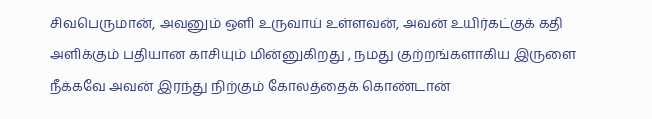சிவபெருமான், அவனும் ஒளி உருவாய் உள்ளவன், அவன் உயிர்கட்குக் கதி அளிக்கும் பதியான காசியும் மின்னுகிறது , நமது குற்றங்களாகிய இருளை நீக்கவே அவன் இரந்து நிற்கும் கோலத்தைக் கொண்டான்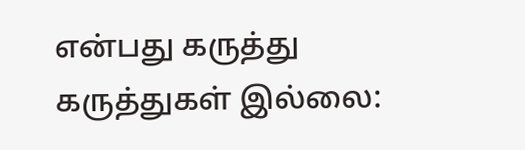என்பது கருத்து
கருத்துகள் இல்லை: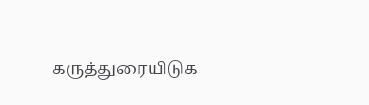கருத்துரையிடுக